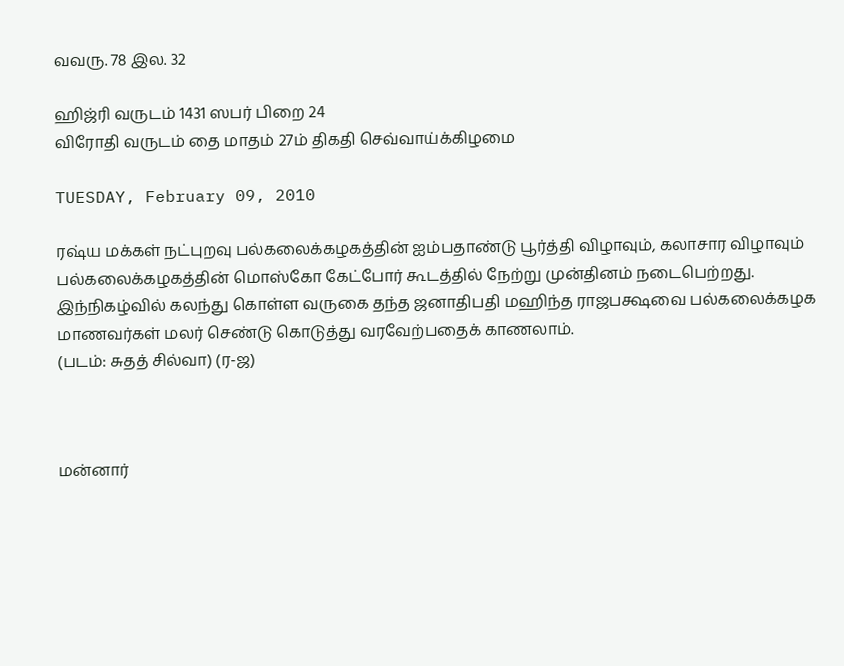வவரு. 78 இல. 32

ஹிஜ்ரி வருடம் 1431 ஸபர் பிறை 24
விரோதி வருடம் தை மாதம் 27ம் திகதி செவ்வாய்க்கிழமை

TUESDAY, February 09, 2010

ரஷ்ய மக்கள் நட்புறவு பல்கலைக்கழகத்தின் ஐம்பதாண்டு பூர்த்தி விழாவும், கலாசார விழாவும் பல்கலைக்கழகத்தின் மொஸ்கோ கேட்போர் கூடத்தில் நேற்று முன்தினம் நடைபெற்றது. இந்நிகழ்வில் கலந்து கொள்ள வருகை தந்த ஜனாதிபதி மஹிந்த ராஜபக்ஷவை பல்கலைக்கழக மாணவர்கள் மலர் செண்டு கொடுத்து வரவேற்பதைக் காணலாம்.
(படம்: சுதத் சில்வா) (ர-ஜ)



மன்னார்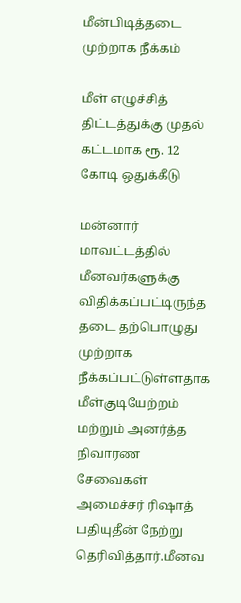மீன்பிடித்தடை
முற்றாக நீக்கம்

மீள் எழுச்சித் திட்டத்துக்கு முதல் கட்டமாக ரூ. 12 கோடி ஒதுக்கீடு

மன்னார் மாவட்டத்தில் மீனவர்களுக்கு விதிக்கப்பட்டிருந்த தடை தற்பொழுது முற்றாக நீக்கப்பட்டுள்ளதாக மீள்குடியேற்றம் மற்றும் அனர்த்த நிவாரண சேவைகள் அமைச்சர் ரிஷாத் பதியுதீன் நேற்று தெரிவித்தார்.மீனவ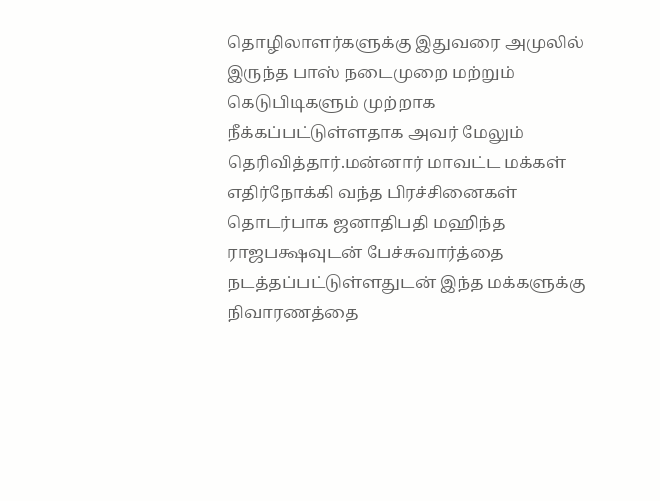தொழிலாளர்களுக்கு இதுவரை அமுலில் இருந்த பாஸ் நடைமுறை மற்றும் கெடுபிடிகளும் முற்றாக நீக்கப்பட்டுள்ளதாக அவர் மேலும் தெரிவித்தார்.மன்னார் மாவட்ட மக்கள் எதிர்நோக்கி வந்த பிரச்சினைகள் தொடர்பாக ஜனாதிபதி மஹிந்த ராஜபக்ஷவுடன் பேச்சுவார்த்தை நடத்தப்பட்டுள்ளதுடன் இந்த மக்களுக்கு நிவாரணத்தை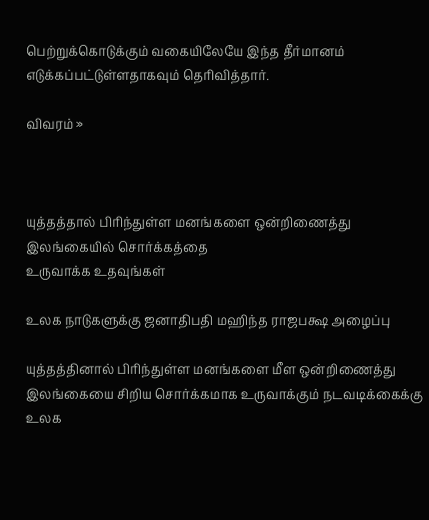பெற்றுக்கொடுக்கும் வகையிலேயே இந்த தீர்மானம் எடுக்கப்பட்டுள்ளதாகவும் தெரிவித்தார்.

விவரம் »



யுத்தத்தால் பிரிந்துள்ள மனங்களை ஒன்றிணைத்து இலங்கையில் சொர்க்கத்தை
உருவாக்க உதவுங்கள்

உலக நாடுகளுக்கு ஜனாதிபதி மஹிந்த ராஜபக்ஷ அழைப்பு

யுத்தத்தினால் பிரிந்துள்ள மனங்களை மீள ஒன்றிணைத்து இலங்கையை சிறிய சொர்க்கமாக உருவாக்கும் நடவடிக்கைக்கு உலக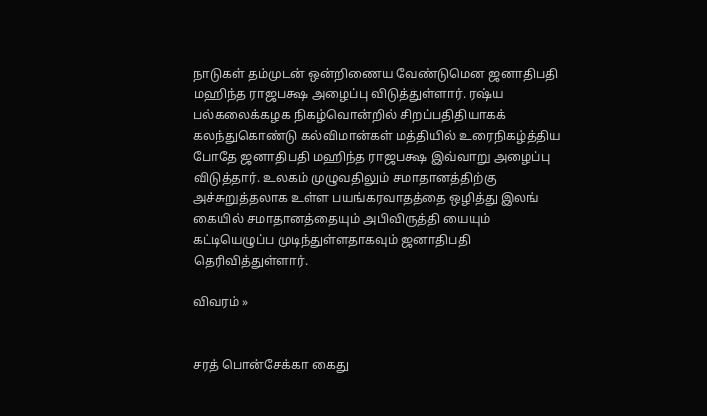நாடுகள் தம்முடன் ஒன்றிணைய வேண்டுமென ஜனாதிபதி மஹிந்த ராஜபக்ஷ அழைப்பு விடுத்துள்ளார். ரஷ்ய பல்கலைக்கழக நிகழ்வொன்றில் சிறப்பதிதியாகக் கலந்துகொண்டு கல்விமான்கள் மத்தியில் உரைநிகழ்த்திய போதே ஜனாதிபதி மஹிந்த ராஜபக்ஷ இவ்வாறு அழைப்பு விடுத்தார். உலகம் முழுவதிலும் சமாதானத்திற்கு அச்சுறுத்தலாக உள்ள பயங்கரவாதத்தை ஒழித்து இலங் கையில் சமாதானத்தையும் அபிவிருத்தி யையும் கட்டியெழுப்ப முடிந்துள்ளதாகவும் ஜனாதிபதி தெரிவித்துள்ளார்.

விவரம் »


சரத் பொன்சேக்கா கைது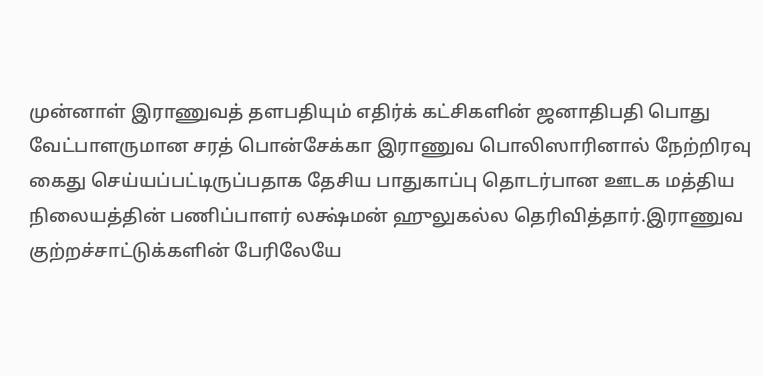முன்னாள் இராணுவத் தளபதியும் எதிர்க் கட்சிகளின் ஜனாதிபதி பொது வேட்பாளருமான சரத் பொன்சேக்கா இராணுவ பொலிஸாரினால் நேற்றிரவு கைது செய்யப்பட்டிருப்பதாக தேசிய பாதுகாப்பு தொடர்பான ஊடக மத்திய நிலையத்தின் பணிப்பாளர் லக்ஷ்மன் ஹுலுகல்ல தெரிவித்தார்.இராணுவ குற்றச்சாட்டுக்களின் பேரிலேயே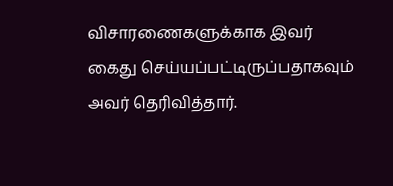விசாரணைகளுக்காக இவர் கைது செய்யப்பட்டிருப்பதாகவும் அவர் தெரிவித்தார்.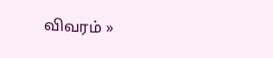விவரம் »